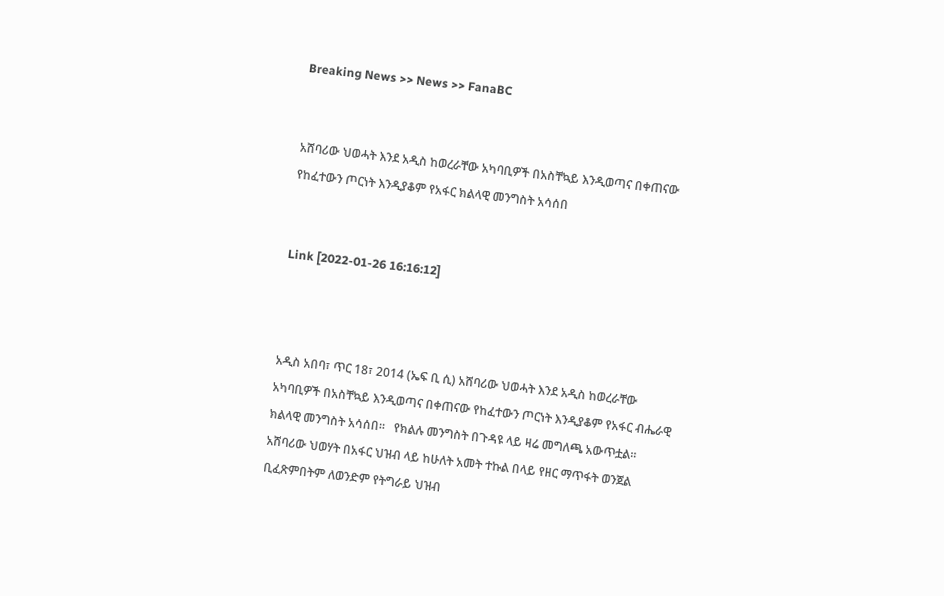Breaking News >> News >> FanaBC


አሸባሪው ህወሓት እንደ አዲስ ከወረራቸው አካባቢዎች በአስቸኳይ እንዲወጣና በቀጠናው የከፈተውን ጦርነት እንዲያቆም የአፋር ክልላዊ መንግስት አሳሰበ


Link [2022-01-26 16:16:12]



አዲስ አበባ፣ ጥር 18፣ 2014 (ኤፍ ቢ ሲ) አሸባሪው ህወሓት እንደ አዲስ ከወረራቸው አካባቢዎች በአስቸኳይ እንዲወጣና በቀጠናው የከፈተውን ጦርነት እንዲያቆም የአፋር ብሔራዊ ክልላዊ መንግስት አሳሰበ።   የክልሉ መንግስት በጉዳዩ ላይ ዛሬ መግለጫ አውጥቷል።   አሸባሪው ህወሃት በአፋር ህዝብ ላይ ከሁለት አመት ተኩል በላይ የዘር ማጥፋት ወንጀል ቢፈጽምበትም ለወንድም የትግራይ ህዝብ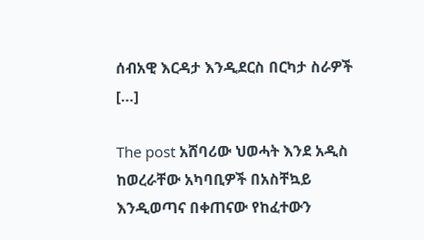ሰብአዊ እርዳታ እንዲደርስ በርካታ ስራዎች […]

The post አሸባሪው ህወሓት እንደ አዲስ ከወረራቸው አካባቢዎች በአስቸኳይ እንዲወጣና በቀጠናው የከፈተውን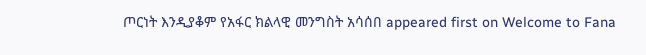ጦርነት እንዲያቆም የአፋር ክልላዊ መንግስት አሳሰበ appeared first on Welcome to Fana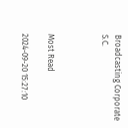Broadcasting Corporate S.C.



Most Read

2024-09-20 15:27:10